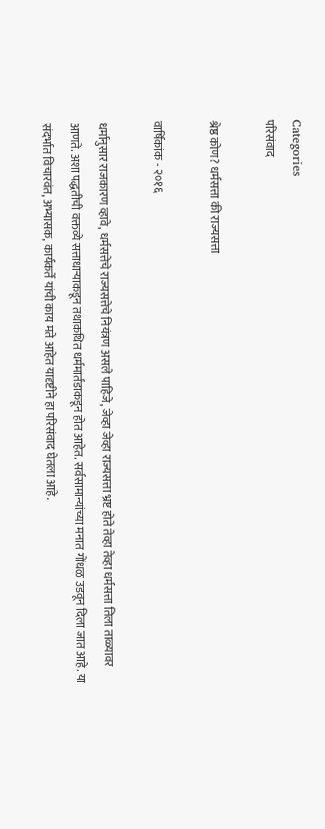Categories
परिसंवाद

श्रेष्ठ कोण? धर्मसत्ता की राज्यसत्ता

वार्षिकांक - २०१६

धर्मानुसार राजकारण व्हावे, धर्मसत्तेचे राज्यसत्तेचे नियंत्रण असले पाहिजे, जेव्हा जेव्हा राज्यसत्ता भ्रष्ट होते तेव्हा तेव्हा धर्मसत्ता तिला ताळ्यावर आणते. अशा पद्धतीची वक्तव्ये सत्ताधार्‍याकडून तथाकथित धर्ममार्तंडाकडून होत आहेत. सर्वसामान्यांच्या मनात गोंधळ उडवून दिला जात आहे. या संदर्भात विचारवंत, अभ्यासक, कार्यकर्ते यांची काय मते आहेत यादृष्टीने हा परिसंवाद घेतला आहे.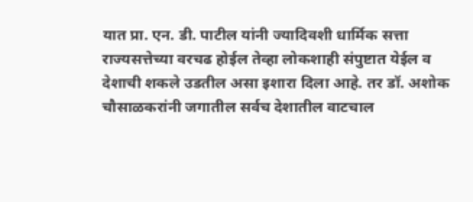यात प्रा. एन. डी. पाटील यांनी ज्यादिवशी धार्मिक सत्ता राज्यसत्तेच्या वरचढ होईल तेव्हा लोकशाही संपुष्टात येईल व देशाची शकले उडतील असा इशारा दिला आहे. तर डॉ. अशोक चौसाळकरांनी जगातील सर्वच देशातील वाटचाल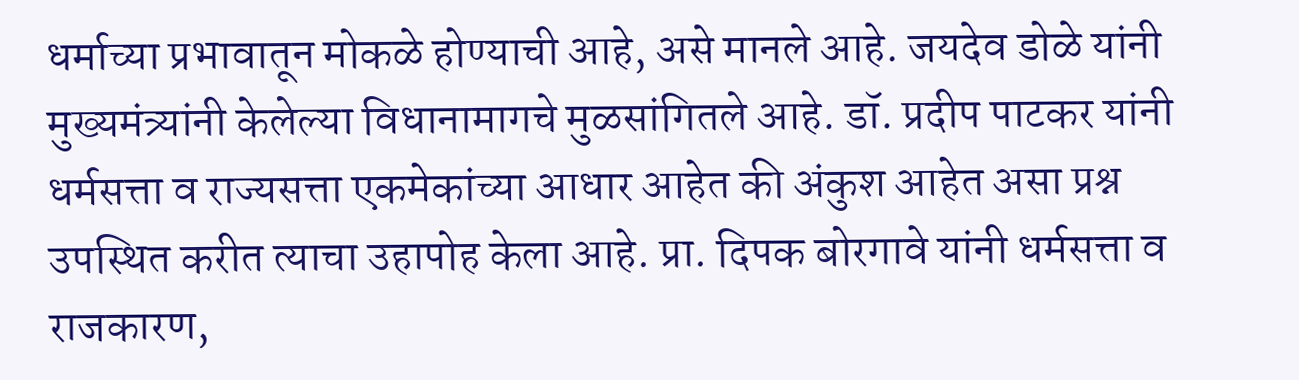धर्माच्या प्रभावातून मोकळे होण्याची आहे, असे मानले आहे. जयदेव डोळे यांनी मुख्यमंत्र्यांनी केलेल्या विधानामागचे मुळसांगितले आहे. डॉ. प्रदीप पाटकर यांनी धर्मसत्ता व राज्यसत्ता एकमेकांच्या आधार आहेत की अंकुश आहेत असा प्रश्न उपस्थित करीत त्याचा उहापोह केला आहे. प्रा. दिपक बोरगावे यांनी धर्मसत्ता व राजकारण,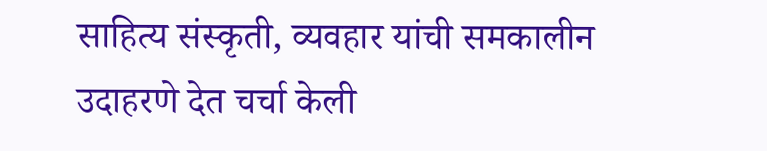साहित्य संस्कृती, व्यवहार यांची समकालीन उदाहरणे देत चर्चा केली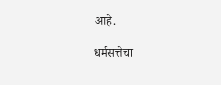आहे.

धर्मसत्तेचा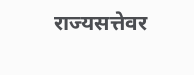राज्यसत्तेवर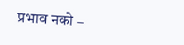प्रभाव नको –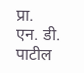प्रा. एन. डी. पाटील